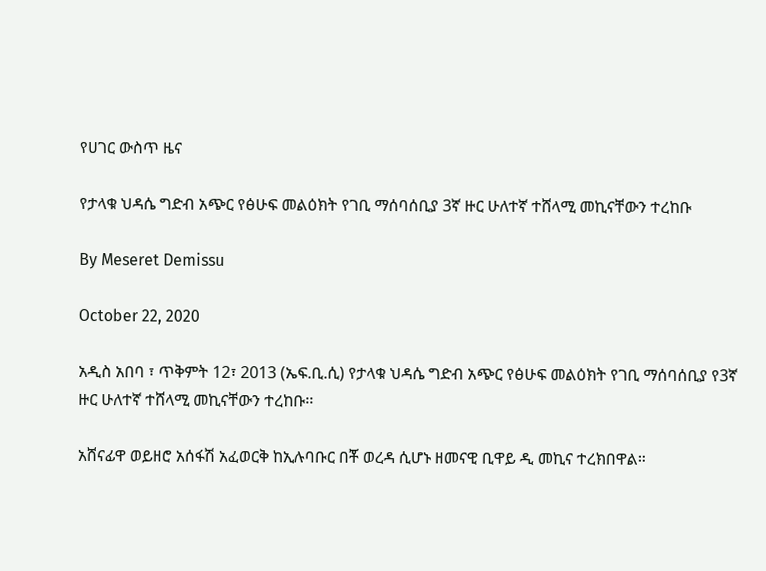የሀገር ውስጥ ዜና

የታላቁ ህዳሴ ግድብ አጭር የፅሁፍ መልዕክት የገቢ ማሰባሰቢያ 3ኛ ዙር ሁለተኛ ተሸላሚ መኪናቸውን ተረከቡ

By Meseret Demissu

October 22, 2020

አዲስ አበባ ፣ ጥቅምት 12፣ 2013 (ኤፍ.ቢ.ሲ) የታላቁ ህዳሴ ግድብ አጭር የፅሁፍ መልዕክት የገቢ ማሰባሰቢያ የ3ኛ ዙር ሁለተኛ ተሸላሚ መኪናቸውን ተረከቡ፡፡

አሸናፊዋ ወይዘሮ አሰፋሽ አፈወርቅ ከኢሉባቡር በቾ ወረዳ ሲሆኑ ዘመናዊ ቢዋይ ዲ መኪና ተረክበዋል።